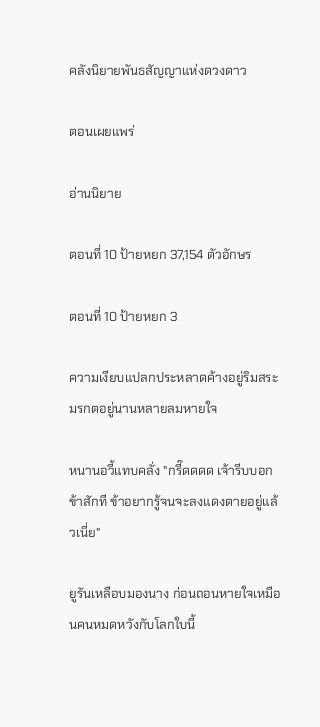คลังนิยายพันธสัญญาแห่งดวงดาว

ตอนเผยแพร่

อ่านนิยาย

ตอนที่ 10 ป้ายหยก 37,154 ตัวอักษร

ตอนที่ 10 ป้ายหยก 3

ความเงียบแปลกประหลาดค้างอยู่ริมสระมรกตอยู่นานหลายลมหายใจ

หนานอวี้แทบคลั่ง "กรี๊ดดดด เจ้ารีบบอกข้าสักที ข้าอยากรู้จนจะลงแดงตายอยู่แล้วเนี่ย"

ยูรันเหลือบมองนาง ก่อนถอนหายใจเหมือนคนหมดหวังกับโลกใบนี้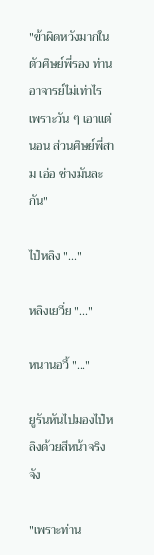"ข้าผิดหวังมากในตัวศิษย์พี่รอง ท่านอาจารย์ไม่เท่าไร เพราะวัน ๆ เอาแต่นอน ส่วนศิษย์พี่สาม เอ่อ ช่างมันละกัน"

ไป๋หลิง "..."

หลิงเยวี่ย "..."

หนานอวี้ "..."

ยูรันหันไปมองไป๋หลิงด้วยสีหน้าจริงจัง

"เพราะท่าน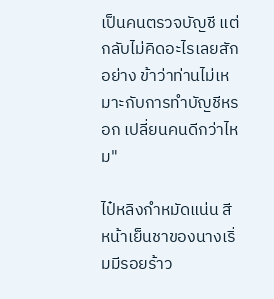เป็นคนตรวจบัญชี แต่กลับไม่คิดอะไรเลยสักอย่าง ข้าว่าท่านไม่เหมาะกับการทำบัญชีหรอก เปลี่ยนคนดีกว่าไหม"

ไป๋หลิงกำหมัดแน่น สีหน้าเย็นชาของนางเริ่มมีรอยร้าว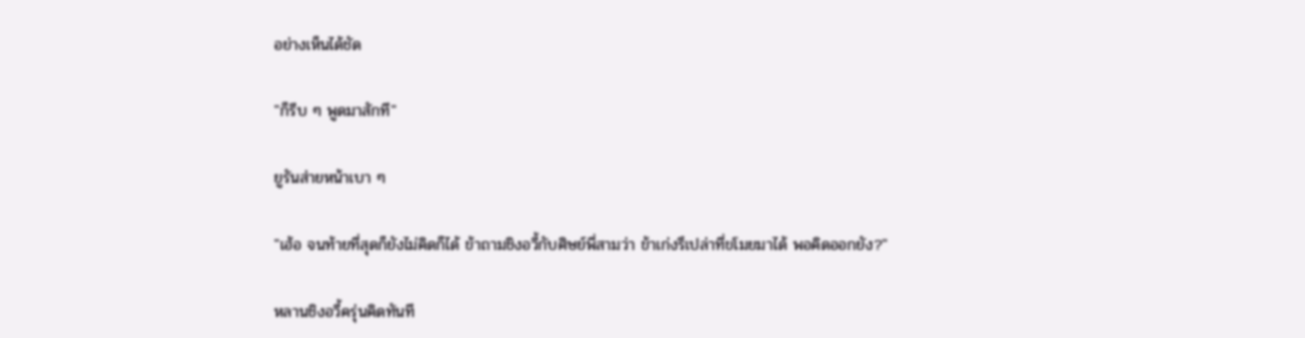อย่างเห็นได้ชัด

"ก็รีบ ๆ พูดมาสักที"

ยูรันส่ายหน้าเบา ๆ

"เฮ้อ จนท้ายที่สุดก็ยังไม่คิดก็ได้ ข้าถามชิงอวี้กับศิษย์พี่สามว่า ข้าเก่งรึเปล่าที่ขโมยมาได้ พอคิดออกยัง?"

หลานชิงอวี้ครุ่นคิดทันที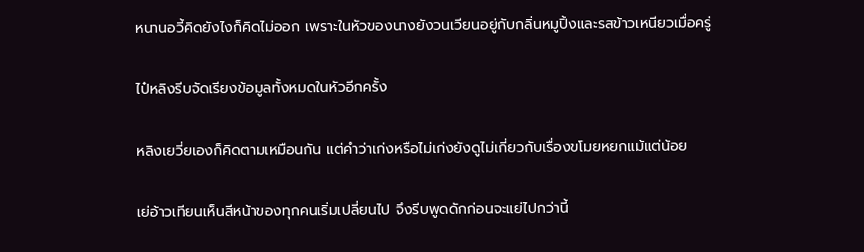หนานอวี้คิดยังไงก็คิดไม่ออก เพราะในหัวของนางยังวนเวียนอยู่กับกลิ่นหมูปิ้งและรสข้าวเหนียวเมื่อครู่

ไป๋หลิงรีบจัดเรียงข้อมูลทั้งหมดในหัวอีกครั้ง

หลิงเยวี่ยเองก็คิดตามเหมือนกัน แต่คำว่าเก่งหรือไม่เก่งยังดูไม่เกี่ยวกับเรื่องขโมยหยกแม้แต่น้อย

เย่อ้าวเทียนเห็นสีหน้าของทุกคนเริ่มเปลี่ยนไป จึงรีบพูดดักก่อนจะแย่ไปกว่านี้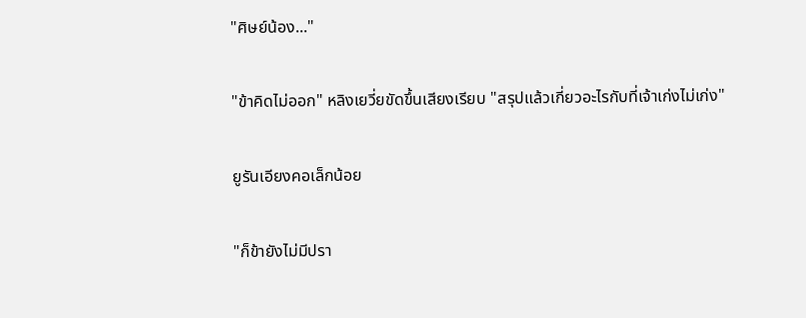"ศิษย์น้อง..."

"ข้าคิดไม่ออก" หลิงเยวี่ยขัดขึ้นเสียงเรียบ "สรุปแล้วเกี่ยวอะไรกับที่เจ้าเก่งไม่เก่ง"

ยูรันเอียงคอเล็กน้อย

"ก็ข้ายังไม่มีปรา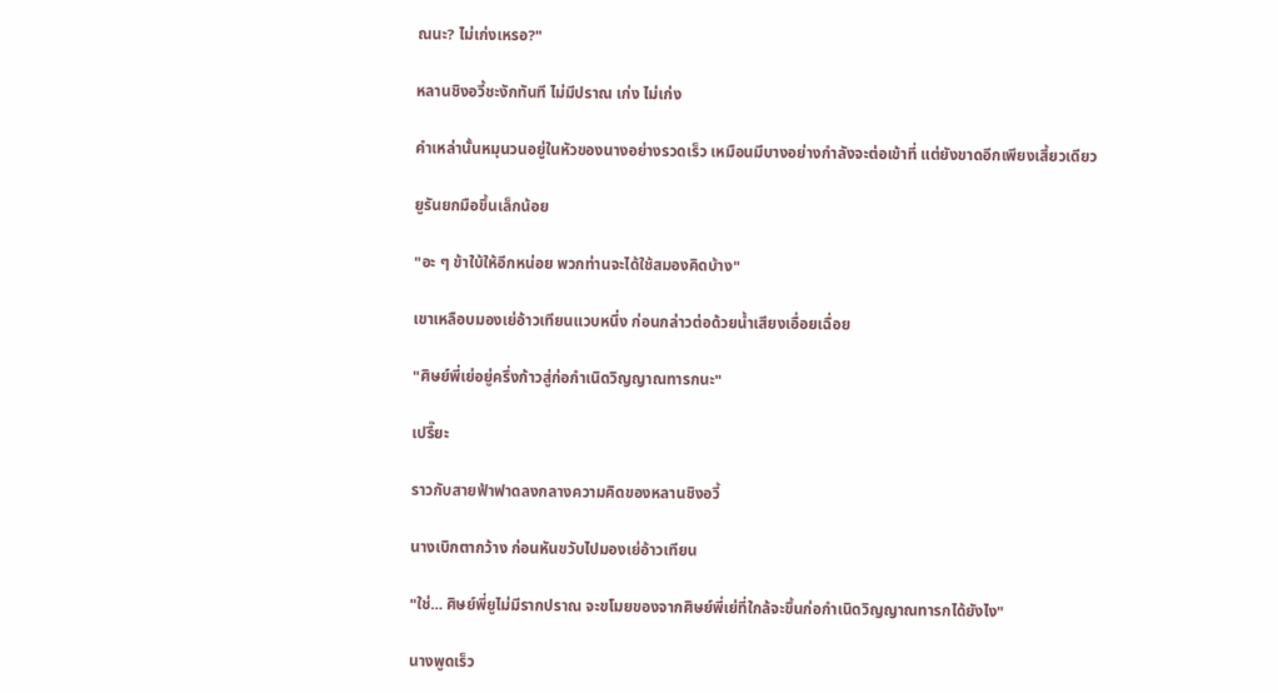ณนะ? ไม่เก่งเหรอ?"

หลานชิงอวี้ชะงักทันที ไม่มีปราณ เก่ง ไม่เก่ง

คำเหล่านั้นหมุนวนอยู่ในหัวของนางอย่างรวดเร็ว เหมือนมีบางอย่างกำลังจะต่อเข้าที่ แต่ยังขาดอีกเพียงเสี้ยวเดียว

ยูรันยกมือขึ้นเล็กน้อย

"อะ ๆ ข้าใบ้ให้อีกหน่อย พวกท่านจะได้ใช้สมองคิดบ้าง"

เขาเหลือบมองเย่อ้าวเทียนแวบหนึ่ง ก่อนกล่าวต่อด้วยน้ำเสียงเอื่อยเฉื่อย

"ศิษย์พี่เย่อยู่ครึ่งก้าวสู่ก่อกำเนิดวิญญาณทารกนะ"

เปรี๊ยะ

ราวกับสายฟ้าฟาดลงกลางความคิดของหลานชิงอวี้

นางเบิกตากว้าง ก่อนหันขวับไปมองเย่อ้าวเทียน

"ใช่... ศิษย์พี่ยูไม่มีรากปราณ จะขโมยของจากศิษย์พี่เย่ที่ใกล้จะขึ้นก่อกำเนิดวิญญาณทารกได้ยังไง"

นางพูดเร็ว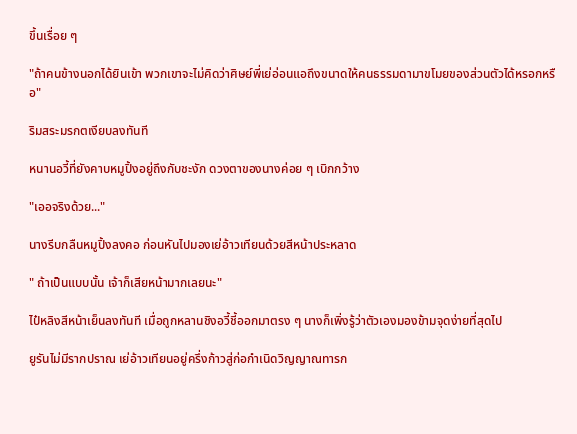ขึ้นเรื่อย ๆ

"ถ้าคนข้างนอกได้ยินเข้า พวกเขาจะไม่คิดว่าศิษย์พี่เย่อ่อนแอถึงขนาดให้คนธรรมดามาขโมยของส่วนตัวได้หรอกหรือ"

ริมสระมรกตเงียบลงทันที

หนานอวี้ที่ยังคาบหมูปิ้งอยู่ถึงกับชะงัก ดวงตาของนางค่อย ๆ เบิกกว้าง

"เออจริงด้วย..."

นางรีบกลืนหมูปิ้งลงคอ ก่อนหันไปมองเย่อ้าวเทียนด้วยสีหน้าประหลาด

" ถ้าเป็นแบบนั้น เจ้าก็เสียหน้ามากเลยนะ"

ไป๋หลิงสีหน้าเย็นลงทันที เมื่อถูกหลานชิงอวี้ชี้ออกมาตรง ๆ นางก็เพิ่งรู้ว่าตัวเองมองข้ามจุดง่ายที่สุดไป

ยูรันไม่มีรากปราณ เย่อ้าวเทียนอยู่ครึ่งก้าวสู่ก่อกำเนิดวิญญาณทารก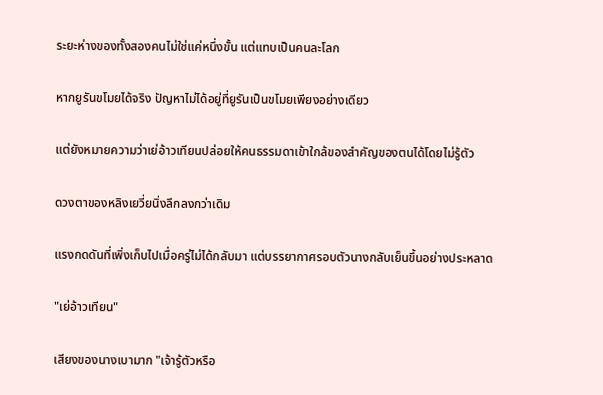ระยะห่างของทั้งสองคนไม่ใช่แค่หนึ่งขั้น แต่แทบเป็นคนละโลก

หากยูรันขโมยได้จริง ปัญหาไม่ได้อยู่ที่ยูรันเป็นขโมยเพียงอย่างเดียว

แต่ยังหมายความว่าเย่อ้าวเทียนปล่อยให้คนธรรมดาเข้าใกล้ของสำคัญของตนได้โดยไม่รู้ตัว

ดวงตาของหลิงเยวี่ยนิ่งลึกลงกว่าเดิม

แรงกดดันที่เพิ่งเก็บไปเมื่อครู่ไม่ได้กลับมา แต่บรรยากาศรอบตัวนางกลับเย็นขึ้นอย่างประหลาด

"เย่อ้าวเทียน"

เสียงของนางเบามาก "เจ้ารู้ตัวหรือ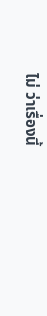ไม่ ว่าเรื่องนี้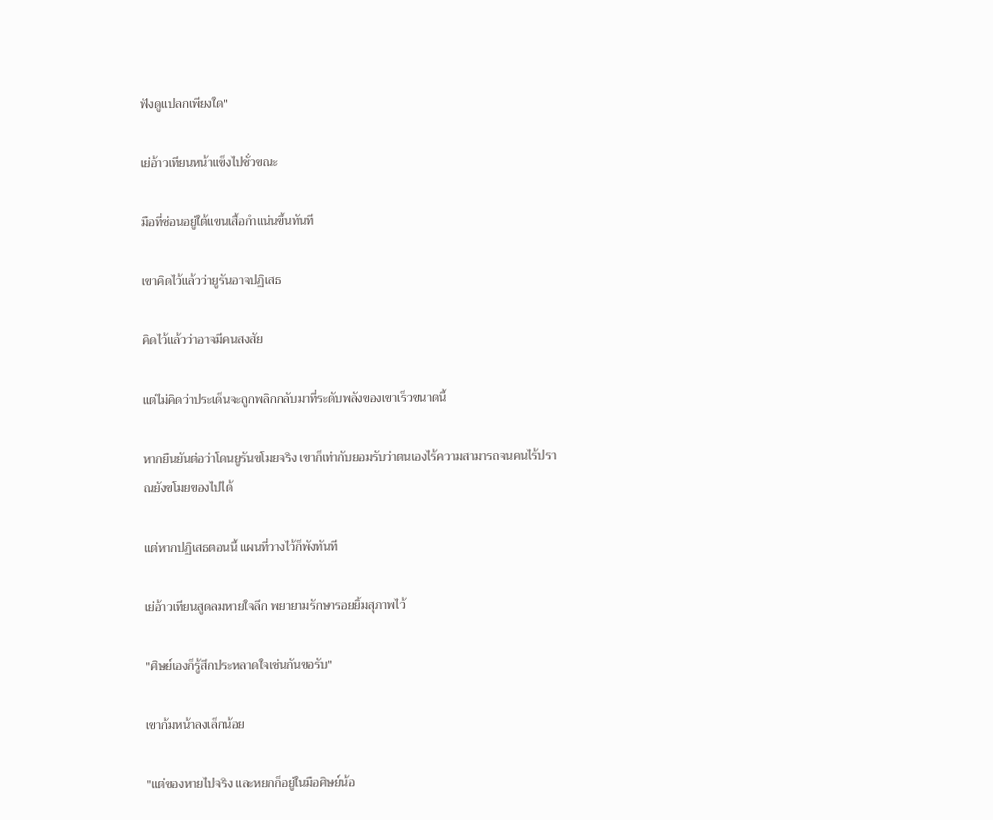ฟังดูแปลกเพียงใด"

เย่อ้าวเทียนหน้าแข็งไปชั่วขณะ

มือที่ซ่อนอยู่ใต้แขนเสื้อกำแน่นขึ้นทันที

เขาคิดไว้แล้วว่ายูรันอาจปฏิเสธ

คิดไว้แล้วว่าอาจมีคนสงสัย

แต่ไม่คิดว่าประเด็นจะถูกพลิกกลับมาที่ระดับพลังของเขาเร็วขนาดนี้

หากยืนยันต่อว่าโดนยูรันขโมยจริง เขาก็เท่ากับยอมรับว่าตนเองไร้ความสามารถจนคนไร้ปราณยังขโมยของไปได้

แต่หากปฏิเสธตอนนี้ แผนที่วางไว้ก็พังทันที

เย่อ้าวเทียนสูดลมหายใจลึก พยายามรักษารอยยิ้มสุภาพไว้

"ศิษย์เองก็รู้สึกประหลาดใจเช่นกันขอรับ"

เขาก้มหน้าลงเล็กน้อย

"แต่ของหายไปจริง และหยกก็อยู่ในมือศิษย์น้อ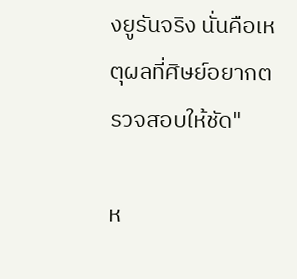งยูรันจริง นั่นคือเหตุผลที่ศิษย์อยากตรวจสอบให้ชัด"

ห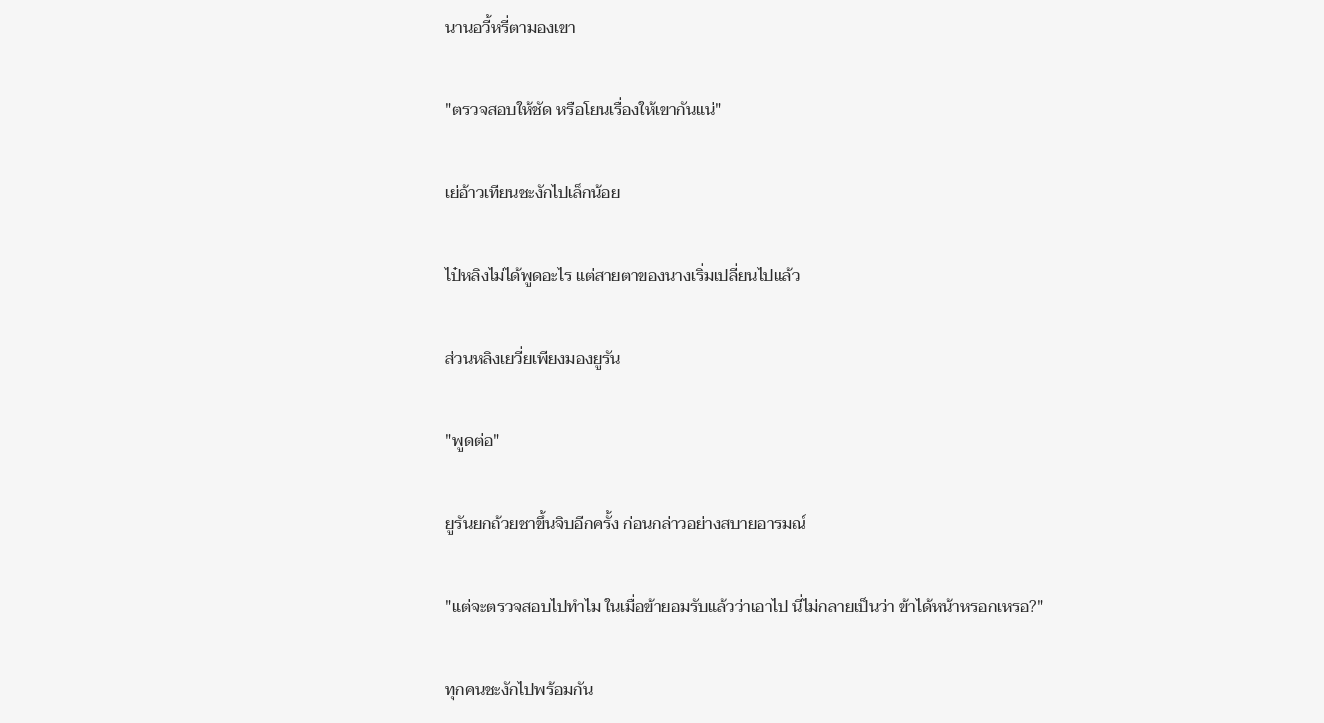นานอวี้หรี่ตามองเขา

"ตรวจสอบให้ชัด หรือโยนเรื่องให้เขากันแน่"

เย่อ้าวเทียนชะงักไปเล็กน้อย

ไป๋หลิงไม่ได้พูดอะไร แต่สายตาของนางเริ่มเปลี่ยนไปแล้ว

ส่วนหลิงเยวี่ยเพียงมองยูรัน

"พูดต่อ"

ยูรันยกถ้วยชาขึ้นจิบอีกครั้ง ก่อนกล่าวอย่างสบายอารมณ์

"แต่จะตรวจสอบไปทำไม ในเมื่อข้ายอมรับแล้วว่าเอาไป นี่ไม่กลายเป็นว่า ข้าได้หน้าหรอกเหรอ?"

ทุกคนชะงักไปพร้อมกัน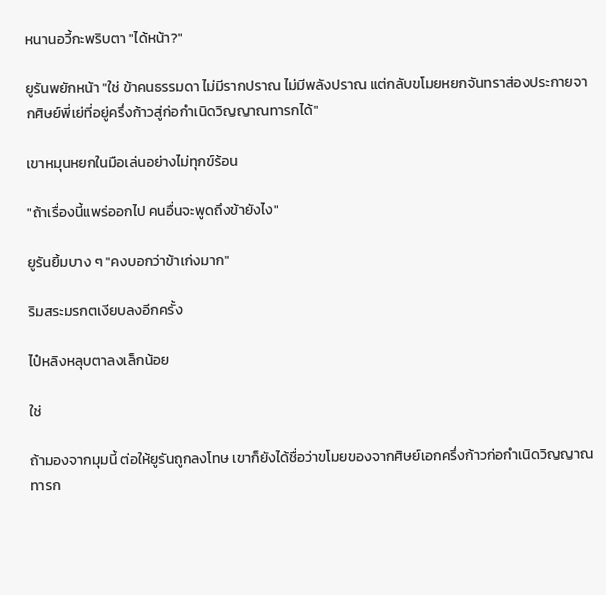หนานอวี้กะพริบตา "ได้หน้า?"

ยูรันพยักหน้า "ใช่ ข้าคนธรรมดา ไม่มีรากปราณ ไม่มีพลังปราณ แต่กลับขโมยหยกจันทราส่องประกายจากศิษย์พี่เย่ที่อยู่ครึ่งก้าวสู่ก่อกำเนิดวิญญาณทารกได้"

เขาหมุนหยกในมือเล่นอย่างไม่ทุกข์ร้อน

"ถ้าเรื่องนี้แพร่ออกไป คนอื่นจะพูดถึงข้ายังไง"

ยูรันยิ้มบาง ๆ "คงบอกว่าข้าเก่งมาก"

ริมสระมรกตเงียบลงอีกครั้ง

ไป๋หลิงหลุบตาลงเล็กน้อย

ใช่

ถ้ามองจากมุมนี้ ต่อให้ยูรันถูกลงโทษ เขาก็ยังได้ชื่อว่าขโมยของจากศิษย์เอกครึ่งก้าวก่อกำเนิดวิญญาณทารก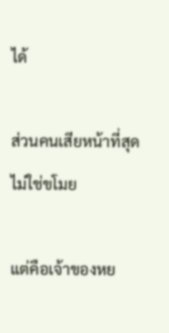ได้

ส่วนคนเสียหน้าที่สุด ไม่ใช่ขโมย

แต่คือเจ้าของหย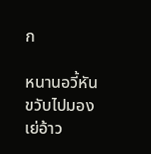ก

หนานอวี้หันขวับไปมองเย่อ้าว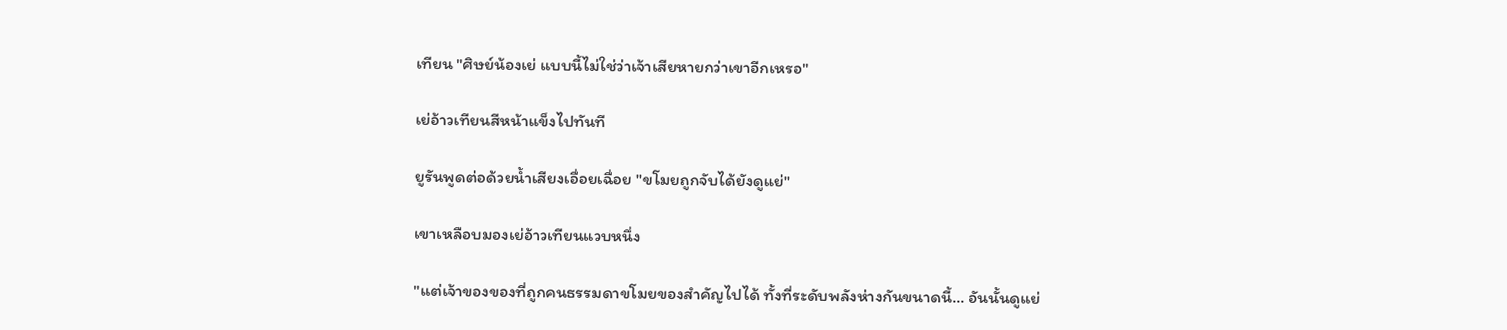เทียน "ศิษย์น้องเย่ แบบนี้ไม่ใช่ว่าเจ้าเสียหายกว่าเขาอีกเหรอ"

เย่อ้าวเทียนสีหน้าแข็งไปทันที

ยูรันพูดต่อด้วยน้ำเสียงเอื่อยเฉื่อย "ขโมยถูกจับได้ยังดูแย่"

เขาเหลือบมองเย่อ้าวเทียนแวบหนึ่ง

"แต่เจ้าของของที่ถูกคนธรรมดาขโมยของสำคัญไปได้ ทั้งที่ระดับพลังห่างกันขนาดนี้... อันนั้นดูแย่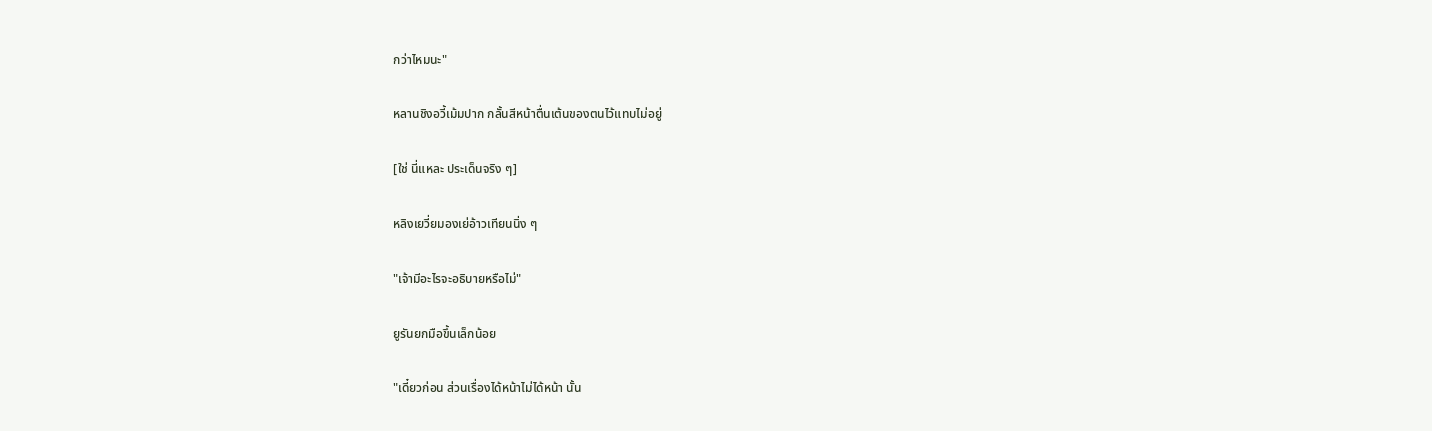กว่าไหมนะ"

หลานชิงอวี้เม้มปาก กลั้นสีหน้าตื่นเต้นของตนไว้แทบไม่อยู่

[ใช่ นี่แหละ ประเด็นจริง ๆ]

หลิงเยวี่ยมองเย่อ้าวเทียนนิ่ง ๆ

"เจ้ามีอะไรจะอธิบายหรือไม่"

ยูรันยกมือขึ้นเล็กน้อย

"เดี๋ยวก่อน ส่วนเรื่องได้หน้าไม่ได้หน้า นั้น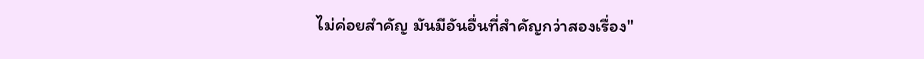ไม่ค่อยสำคัญ มันมีอันอื่นที่สำคัญกว่าสองเรื่อง"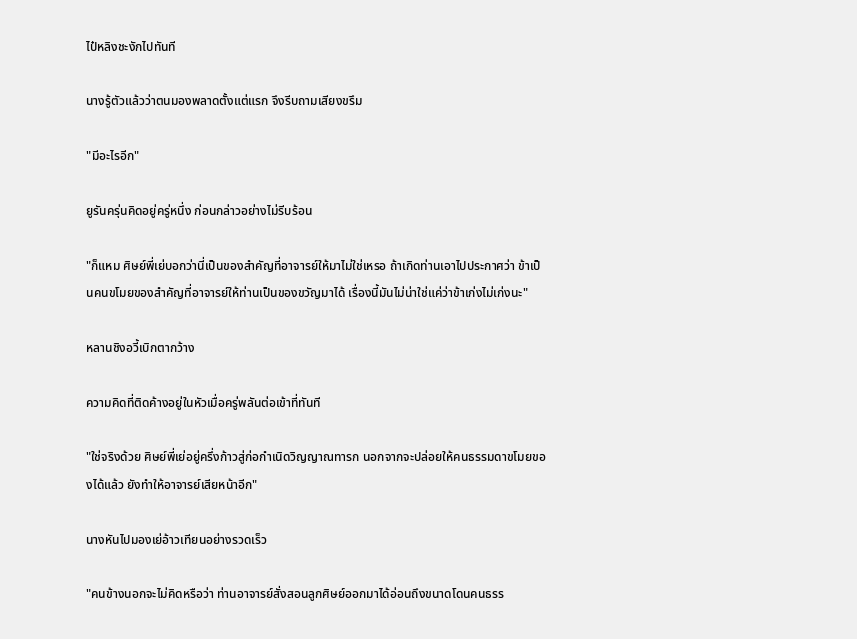ไป๋หลิงชะงักไปทันที

นางรู้ตัวแล้วว่าตนมองพลาดตั้งแต่แรก จึงรีบถามเสียงขรึม

"มีอะไรอีก"

ยูรันครุ่นคิดอยู่ครู่หนึ่ง ก่อนกล่าวอย่างไม่รีบร้อน

"ก็แหม ศิษย์พี่เย่บอกว่านี่เป็นของสำคัญที่อาจารย์ให้มาไม่ใช่เหรอ ถ้าเกิดท่านเอาไปประกาศว่า ข้าเป็นคนขโมยของสำคัญที่อาจารย์ให้ท่านเป็นของขวัญมาได้ เรื่องนี้มันไม่น่าใช่แค่ว่าข้าเก่งไม่เก่งนะ"

หลานชิงอวี้เบิกตากว้าง

ความคิดที่ติดค้างอยู่ในหัวเมื่อครู่พลันต่อเข้าที่ทันที

"ใช่จริงด้วย ศิษย์พี่เย่อยู่ครึ่งก้าวสู่ก่อกำเนิดวิญญาณทารก นอกจากจะปล่อยให้คนธรรมดาขโมยของได้แล้ว ยังทำให้อาจารย์เสียหน้าอีก"

นางหันไปมองเย่อ้าวเทียนอย่างรวดเร็ว

"คนข้างนอกจะไม่คิดหรือว่า ท่านอาจารย์สั่งสอนลูกศิษย์ออกมาได้อ่อนถึงขนาดโดนคนธรร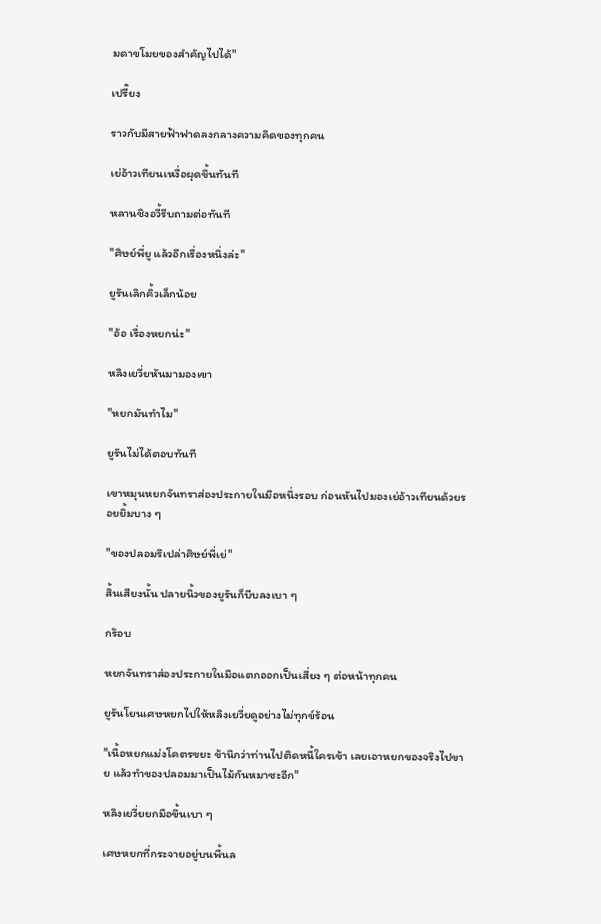มดาขโมยของสำคัญไปได้"

เปรี๊ยง

ราวกับมีสายฟ้าฟาดลงกลางความคิดของทุกคน

เย่อ้าวเทียนเหงื่อผุดขึ้นทันที

หลานชิงอวี้รีบถามต่อทันที

"ศิษย์พี่ยู แล้วอีกเรื่องหนึ่งล่ะ"

ยูรันเลิกคิ้วเล็กน้อย

"อ้อ เรื่องหยกน่ะ"

หลิงเยวี่ยหันมามองเขา

"หยกมันทำไม"

ยูรันไม่ได้ตอบทันที

เขาหมุนหยกจันทราส่องประกายในมือหนึ่งรอบ ก่อนหันไปมองเย่อ้าวเทียนด้วยรอยยิ้มบาง ๆ

"ของปลอมรึเปล่าศิษย์พี่เย่"

สิ้นเสียงนั้น ปลายนิ้วของยูรันก็บีบลงเบา ๆ

กร๊อบ

หยกจันทราส่องประกายในมือแตกออกเป็นเสี่ยง ๆ ต่อหน้าทุกคน

ยูรันโยนเศษหยกไปให้หลิงเยวี่ยดูอย่างไม่ทุกข์ร้อน

"เนื้อหยกแม่งโคตรขยะ ข้านึกว่าท่านไปติดหนี้ใครเข้า เลยเอาหยกของจริงไปขาย แล้วทำของปลอมมาเป็นไม้กันหมาซะอีก"

หลิงเยวี่ยยกมือขึ้นเบา ๆ

เศษหยกที่กระจายอยู่บนพื้นล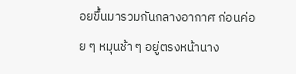อยขึ้นมารวมกันกลางอากาศ ก่อนค่อย ๆ หมุนช้า ๆ อยู่ตรงหน้านาง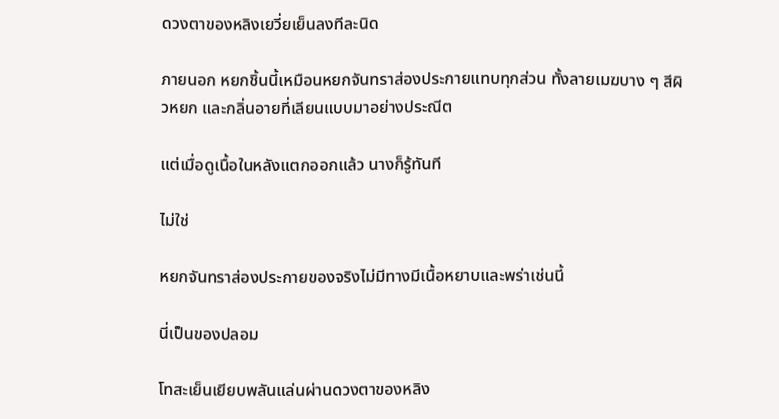ดวงตาของหลิงเยวี่ยเย็นลงทีละนิด

ภายนอก หยกชิ้นนี้เหมือนหยกจันทราส่องประกายแทบทุกส่วน ทั้งลายเมฆบาง ๆ สีผิวหยก และกลิ่นอายที่เลียนแบบมาอย่างประณีต

แต่เมื่อดูเนื้อในหลังแตกออกแล้ว นางก็รู้ทันที

ไม่ใช่

หยกจันทราส่องประกายของจริงไม่มีทางมีเนื้อหยาบและพร่าเช่นนี้

นี่เป็นของปลอม

โทสะเย็นเยียบพลันแล่นผ่านดวงตาของหลิง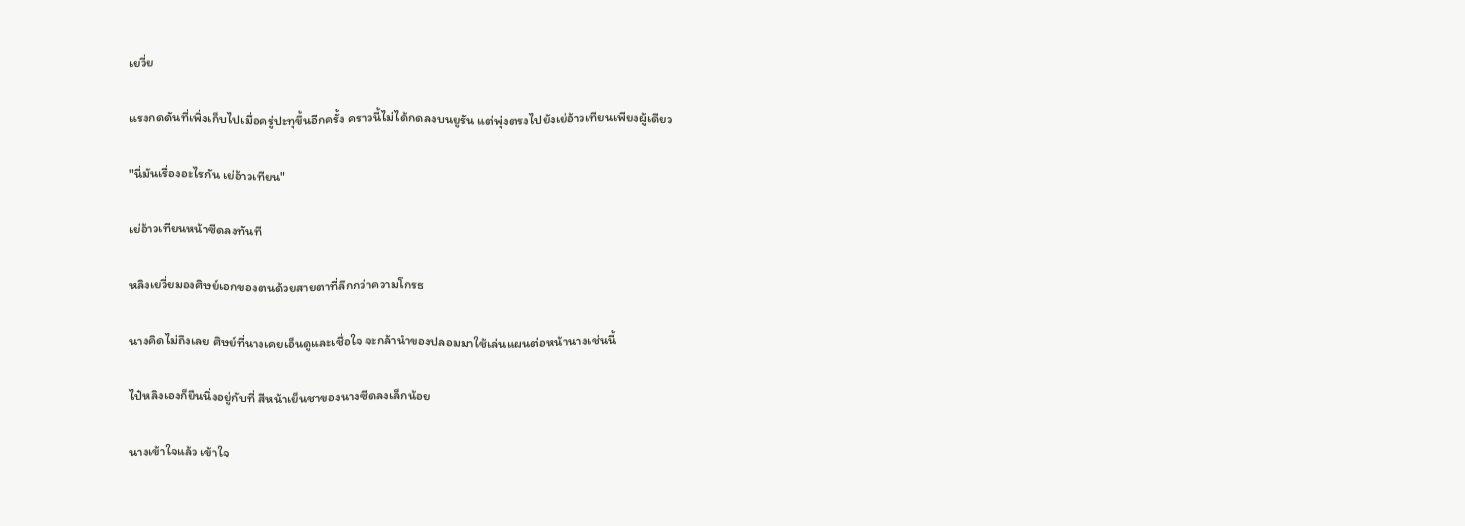เยวี่ย

แรงกดดันที่เพิ่งเก็บไปเมื่อครู่ปะทุขึ้นอีกครั้ง คราวนี้ไม่ได้กดลงบนยูรัน แต่พุ่งตรงไปยังเย่อ้าวเทียนเพียงผู้เดียว

"นี่มันเรื่องอะไรกัน เย่อ้าวเทียน"

เย่อ้าวเทียนหน้าซีดลงทันที

หลิงเยวี่ยมองศิษย์เอกของตนด้วยสายตาที่ลึกกว่าความโกรธ

นางคิดไม่ถึงเลย ศิษย์ที่นางเคยเอ็นดูและเชื่อใจ จะกล้านำของปลอมมาใช้เล่นแผนต่อหน้านางเช่นนี้

ไป๋หลิงเองก็ยืนนิ่งอยู่กับที่ สีหน้าเย็นชาของนางซีดลงเล็กน้อย

นางเข้าใจแล้ว เข้าใจ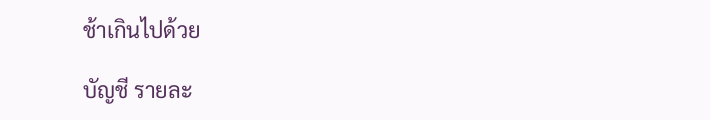ช้าเกินไปด้วย

บัญชี รายละ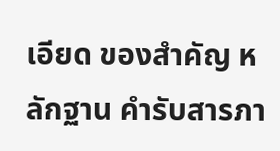เอียด ของสำคัญ หลักฐาน คำรับสารภา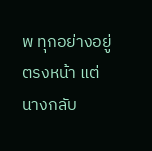พ ทุกอย่างอยู่ตรงหน้า แต่นางกลับ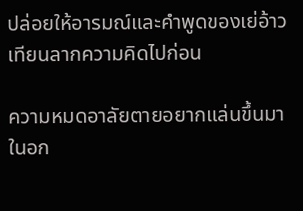ปล่อยให้อารมณ์และคำพูดของเย่อ้าวเทียนลากความคิดไปก่อน

ความหมดอาลัยตายอยากแล่นขึ้นมาในอก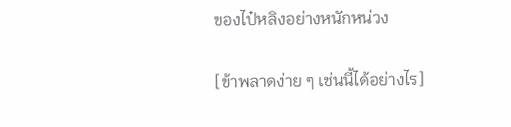ของไป๋หลิงอย่างหนักหน่วง

[ข้าพลาดง่าย ๆ เช่นนี้ได้อย่างไร]